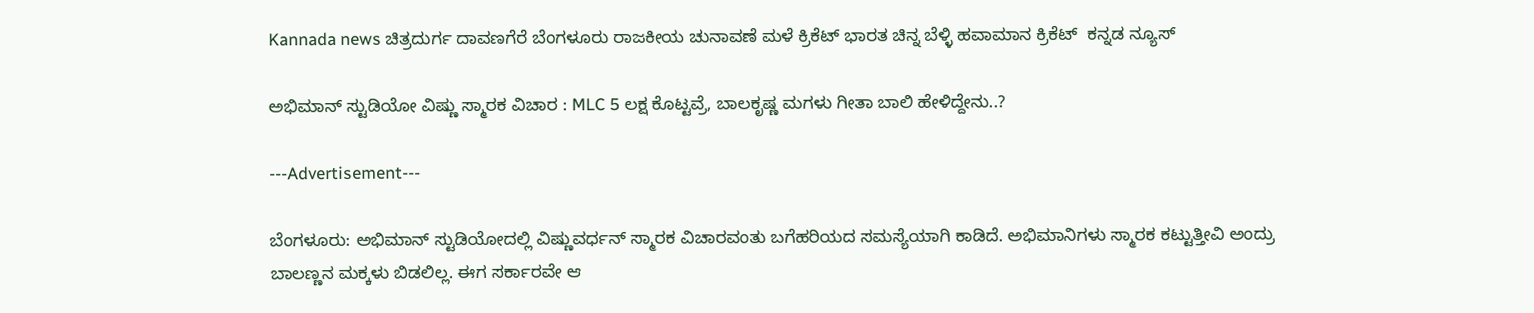Kannada news ಚಿತ್ರದುರ್ಗ ದಾವಣಗೆರೆ ಬೆಂಗಳೂರು ರಾಜಕೀಯ ಚುನಾವಣೆ ಮಳೆ ಕ್ರಿಕೆಟ್ ಭಾರತ ಚಿನ್ನ ಬೆಳ್ಳಿ ಹವಾಮಾನ ಕ್ರಿಕೆಟ್  ಕನ್ನಡ ನ್ಯೂಸ್

ಅಭಿಮಾನ್ ಸ್ಟುಡಿಯೋ ವಿಷ್ಣು ಸ್ಮಾರಕ ವಿಚಾರ : MLC 5 ಲಕ್ಷ ಕೊಟ್ಟವ್ರೆ, ಬಾಲಕೃಷ್ಣ ಮಗಳು ಗೀತಾ ಬಾಲಿ ಹೇಳಿದ್ದೇನು..?

---Advertisement---

ಬೆಂಗಳೂರು: ಅಭಿಮಾನ್ ಸ್ಟುಡಿಯೋದಲ್ಲಿ ವಿಷ್ಣುವರ್ಧನ್ ಸ್ಮಾರಕ ವಿಚಾರವಂತು ಬಗೆಹರಿಯದ ಸಮಸ್ಯೆಯಾಗಿ ಕಾಡಿದೆ. ಅಭಿಮಾನಿಗಳು ಸ್ಮಾರಕ ಕಟ್ಟುತ್ತೀವಿ ಅಂದ್ರು ಬಾಲಣ್ಣನ ಮಕ್ಕಳು ಬಿಡಲಿಲ್ಲ. ಈಗ ಸರ್ಕಾರವೇ ಆ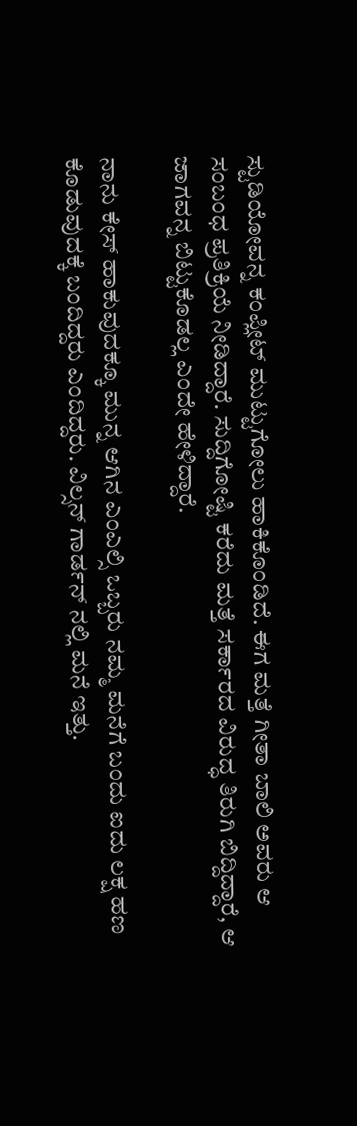ಸ್ಟುಡಿಯೋವನ್ನ ಕಂಪ್ಲೀಟ್ ಮುಟ್ಟುಗೋಲು ಹಾಕಿಕೊಂಡಿದೆ. ಈಗ ಮತ್ತೆ ಗೀತಾ ಬಾಲಿ ಅವರು ಆ ಸಂಬಂಧ ಪ್ರತಿಕ್ರಿಯೆ ನೀಡಿದ್ದಾರೆ. ಸುದ್ದಿಗೋಷ್ಟಿ ಕರೆದು ಮತ್ತೆ ಸರ್ಕಾರದ ವಿರುದ್ಧ ತಿರುಗಿ ಬಿದ್ದಿದ್ದಾರೆ, ಆ ಜಾಗವನ್ನ ಬಿಟ್ಟು‌ಕೊಡಲ್ಲ ಎಂದೇ ಹೇಳಿದ್ದಾರೆ.

ನಾನು ಕೇಸ್ ಹಾಕುವುದಕ್ಕೂ ಮುನ್ನ ಆಗಿನ ಎಂಎಲ್ಸಿ ಒಬ್ಬರು ನಮ್ಮ ಮನೆಗೆ ಬಂದು ಐದು ಲಕ್ಷ ಹಣ ಕೊಡುವುದಕ್ಕೆ ಬಂದಿದ್ದರು ಎಂದಿದ್ದರು. ವಿಲ್ಸನ್ ಗಾರ್ಡನ್ ನಲ್ಲಿ ಮನೆ ಇತ್ತು.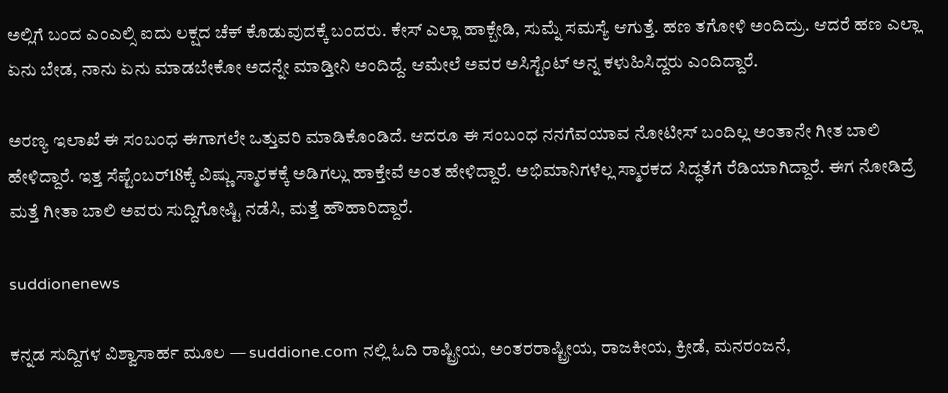ಅಲ್ಲಿಗೆ ಬಂದ ಎಂಎಲ್ಸಿ ಐದು ಲಕ್ಷದ ಚೆಕ್ ಕೊಡುವುದಕ್ಕೆ ಬಂದರು. ಕೇಸ್ ಎಲ್ಲಾ ಹಾಕ್ಬೇಡಿ, ಸುಮ್ನೆ ಸಮಸ್ಯೆ ಆಗುತ್ತೆ. ಹಣ ತಗೋಳಿ ಅಂದಿದ್ರು. ಆದರೆ ಹಣ ಎಲ್ಲಾ ಏನು ಬೇಡ, ನಾನು ಏನು ಮಾಡಬೇಕೋ ಅದನ್ನೇ ಮಾಡ್ತೀನಿ ಅಂದಿದ್ದೆ. ಆಮೇಲೆ ಅವರ ಅಸಿಸ್ಟೆಂಟ್ ಅನ್ನ ಕಳುಹಿಸಿದ್ದರು ಎಂದಿದ್ದಾರೆ.

ಅರಣ್ಯ ಇಲಾಖೆ ಈ ಸಂಬಂಧ ಈಗಾಗಲೇ ಒತ್ತುವರಿ ಮಾಡಿಕೊಂಡಿದೆ. ಆದರೂ ಈ ಸಂಬಂಧ ನನಗೆವಯಾವ ನೋಟೀಸ್ ಬಂದಿಲ್ಲ ಅಂತಾನೇ ಗೀತ ಬಾಲಿ ಹೇಳಿದ್ದಾರೆ. ಇತ್ತ ಸೆಪ್ಟೆಂಬರ್18ಕ್ಕೆ ವಿಷ್ಣು ಸ್ಮಾರಕಕ್ಕೆ ಅಡಿಗಲ್ಲು ಹಾಕ್ತೇವೆ ಅಂತ ಹೇಳಿದ್ದಾರೆ. ಅಭಿಮಾನಿಗಳೆಲ್ಲ ಸ್ಮಾರಕದ ಸಿದ್ಧತೆಗೆ ರೆಡಿಯಾಗಿದ್ದಾರೆ. ಈಗ ನೋಡಿದ್ರೆ ಮತ್ತೆ ಗೀತಾ ಬಾಲಿ ಅವರು ಸುದ್ದಿಗೋಷ್ಟಿ ನಡೆಸಿ, ಮತ್ತೆ ಹೌಹಾರಿದ್ದಾರೆ.

suddionenews

ಕನ್ನಡ ಸುದ್ದಿಗಳ ವಿಶ್ವಾಸಾರ್ಹ ಮೂಲ — suddione.com ನಲ್ಲಿ ಓದಿ ರಾಷ್ಟ್ರೀಯ, ಅಂತರರಾಷ್ಟ್ರೀಯ, ರಾಜಕೀಯ, ಕ್ರೀಡೆ, ಮನರಂಜನೆ,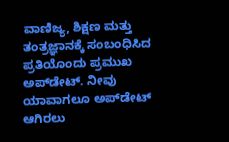ವಾಣಿಜ್ಯ, ಶಿಕ್ಷಣ ಮತ್ತು ತಂತ್ರಜ್ಞಾನಕ್ಕೆ ಸಂಬಂಧಿಸಿದ ಪ್ರತಿಯೊಂದು ಪ್ರಮುಖ ಅಪ್‌ಡೇಟ್. ನೀವು ಯಾವಾಗಲೂ ಅಪ್‌ಡೇಟ್ ಆಗಿರಲು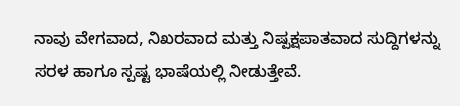ನಾವು ವೇಗವಾದ, ನಿಖರವಾದ ಮತ್ತು ನಿಷ್ಪಕ್ಷಪಾತವಾದ ಸುದ್ದಿಗಳನ್ನು ಸರಳ ಹಾಗೂ ಸ್ಪಷ್ಟ ಭಾಷೆಯಲ್ಲಿ ನೀಡುತ್ತೇವೆ.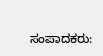ಸಂಪಾದಕರು: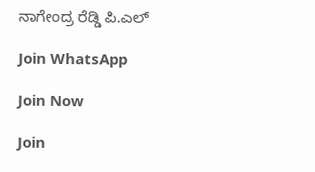ನಾಗೇಂದ್ರ ರೆಡ್ಡಿ ಪಿ.ಎಲ್

Join WhatsApp

Join Now

Join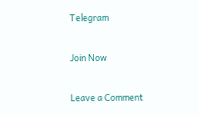Telegram

Join Now

Leave a Comment